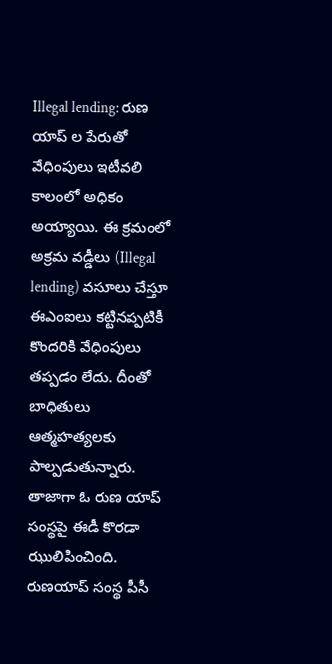Illegal lending: రుణ యాప్ ల పేరుతో వేధింపులు ఇటీవలి కాలంలో అధికం అయ్యాయి. ఈ క్రమంలో అక్రమ వడ్డీలు (Illegal lending) వసూలు చేస్తూ ఈఎంఐలు కట్టినప్పటికీ కొందరికి వేధింపులు తప్పడం లేదు. దీంతో బాధితులు ఆత్మహత్యలకు పాల్పడుతున్నారు. తాజాగా ఓ రుణ యాప్ సంస్థపై ఈడీ కొరడా ఝులిపించింది.
రుణయాప్ సంస్థ పీసీ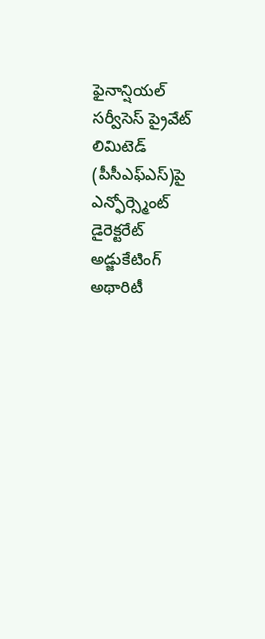ఫైనాన్షియల్ సర్వీసెస్ ప్రైవేట్ లిమిటెడ్ (పీసీఎఫ్ఎస్)పై ఎన్ఫోర్స్మెంట్ డైరెక్టరేట్ అడ్జుకేటింగ్ అథారిటీ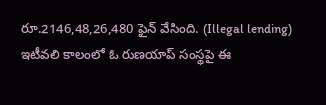రూ.2146,48,26,480 ఫైన్ వేసింది. (Illegal lending)
ఇటీవలి కాలంలో ఓ రుణయాప్ సంస్థపై ఈ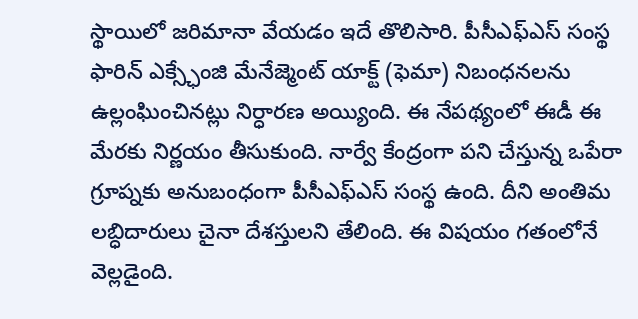స్థాయిలో జరిమానా వేయడం ఇదే తొలిసారి. పీసీఎఫ్ఎస్ సంస్థ ఫారిన్ ఎక్స్ఛేంజి మేనేజ్మెంట్ యాక్ట్ (ఫెమా) నిబంధనలను ఉల్లంఘించినట్లు నిర్ధారణ అయ్యింది. ఈ నేపథ్యంలో ఈడీ ఈ మేరకు నిర్ణయం తీసుకుంది. నార్వే కేంద్రంగా పని చేస్తున్న ఒపేరా గ్రూప్నకు అనుబంధంగా పీసీఎఫ్ఎస్ సంస్థ ఉంది. దీని అంతిమ లబ్ధిదారులు చైనా దేశస్తులని తేలింది. ఈ విషయం గతంలోనే వెల్లడైంది.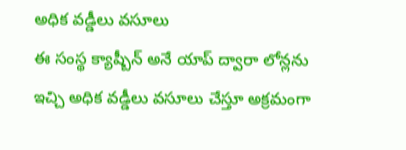అధిక వడ్డీలు వసూలు
ఈ సంస్థ క్యాష్బీన్ అనే యాప్ ద్వారా లోన్లను ఇచ్చి అధిక వడ్డీలు వసూలు చేస్తూ అక్రమంగా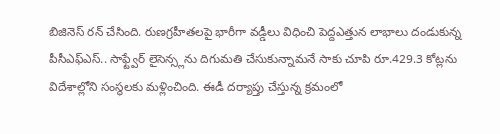బిజినెస్ రన్ చేసింది. రుణగ్రహీతలపై భారీగా వడ్డీలు విధించి పెద్దఎత్తున లాభాలు దండుకున్న పీసీఎఫ్ఎస్.. సాఫ్ట్వేర్ లైసెన్స్లను దిగుమతి చేసుకున్నామనే సాకు చూపి రూ.429.3 కోట్లను విదేశాల్లోని సంస్థలకు మళ్లించింది. ఈడీ దర్యాప్తు చేస్తున్న క్రమంలో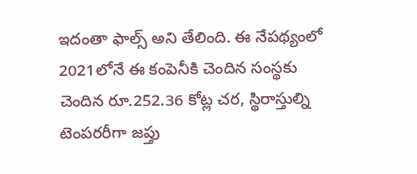ఇదంతా ఫాల్స్ అని తేలింది. ఈ నేపథ్యంలో 2021లోనే ఈ కంపెనీకి చెందిన సంస్థకు చెందిన రూ.252.36 కోట్ల చర, స్థిరాస్తుల్ని టెంపరరీగా జప్తు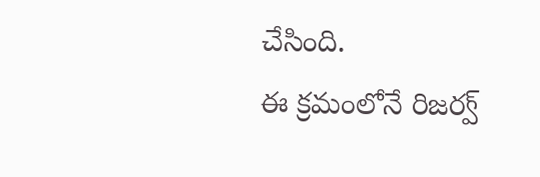చేసింది.
ఈ క్రమంలోనే రిజర్వ్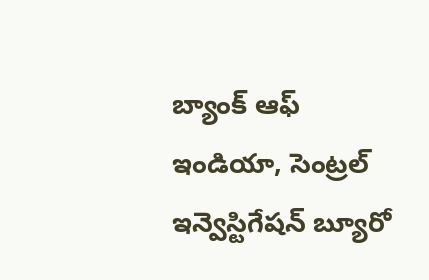బ్యాంక్ ఆఫ్ ఇండియా, సెంట్రల్ ఇన్వెస్టిగేషన్ బ్యూరో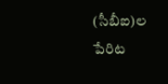(సీబీఐ)ల పేరిట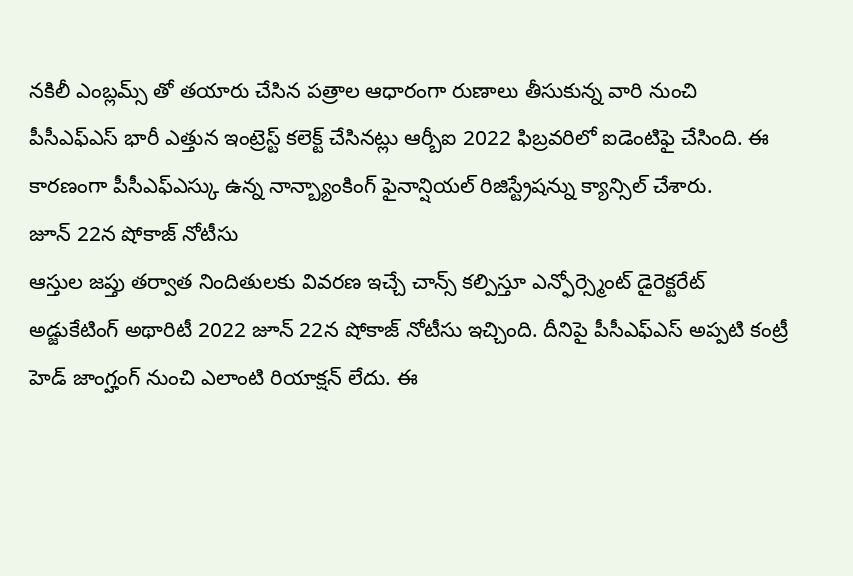నకిలీ ఎంబ్లమ్స్ తో తయారు చేసిన పత్రాల ఆధారంగా రుణాలు తీసుకున్న వారి నుంచి పీసీఎఫ్ఎస్ భారీ ఎత్తున ఇంట్రెస్ట్ కలెక్ట్ చేసినట్లు ఆర్బీఐ 2022 ఫిబ్రవరిలో ఐడెంటిఫై చేసింది. ఈ కారణంగా పీసీఎఫ్ఎస్కు ఉన్న నాన్బ్యాంకింగ్ ఫైనాన్షియల్ రిజిస్ట్రేషన్ను క్యాన్సిల్ చేశారు.
జూన్ 22న షోకాజ్ నోటీసు
ఆస్తుల జప్తు తర్వాత నిందితులకు వివరణ ఇచ్చే చాన్స్ కల్పిస్తూ ఎన్ఫోర్స్మెంట్ డైరెక్టరేట్ అడ్జుకేటింగ్ అథారిటీ 2022 జూన్ 22న షోకాజ్ నోటీసు ఇచ్చింది. దీనిపై పీసీఎఫ్ఎస్ అప్పటి కంట్రీ హెడ్ జాంగ్హంగ్ నుంచి ఎలాంటి రియాక్షన్ లేదు. ఈ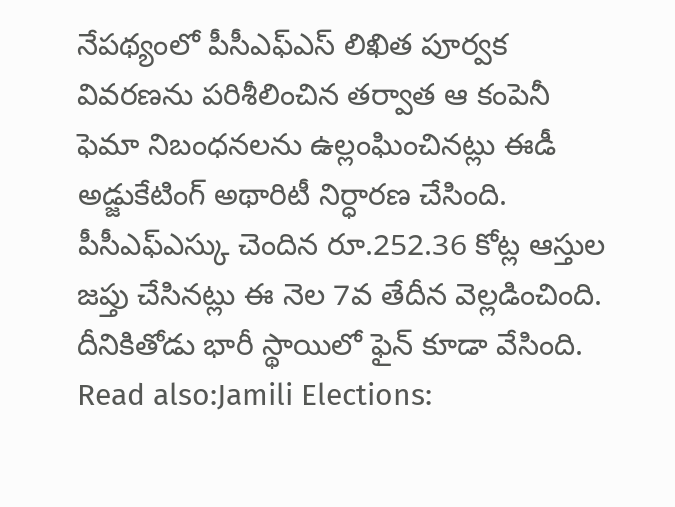నేపథ్యంలో పీసీఎఫ్ఎస్ లిఖిత పూర్వక వివరణను పరిశీలించిన తర్వాత ఆ కంపెనీ ఫెమా నిబంధనలను ఉల్లంఘించినట్లు ఈడీ అడ్జుకేటింగ్ అథారిటీ నిర్ధారణ చేసింది. పీసీఎఫ్ఎస్కు చెందిన రూ.252.36 కోట్ల ఆస్తుల జప్తు చేసినట్లు ఈ నెల 7వ తేదీన వెల్లడించింది. దీనికితోడు భారీ స్థాయిలో ఫైన్ కూడా వేసింది.
Read also:Jamili Elections: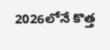2026లోనే కొత్త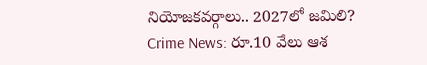నియోజకవర్గాలు.. 2027లో జమిలి?
Crime News: రూ.10 వేలు ఆశ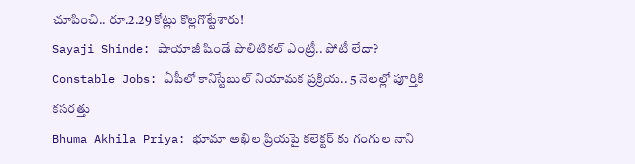చూపించి.. రూ.2.29 కోట్లు కొల్లగొట్టేశారు!
Sayaji Shinde: షాయాజీ షిండే పొలిటికల్ ఎంట్రీ.. పోటీ లేదా?
Constable Jobs: ఏపీలో కానిస్టేబుల్ నియామక ప్రక్రియ.. 5 నెలల్లో పూర్తికి కసరత్తు
Bhuma Akhila Priya: భూమా అఖిల ప్రియపై కలెక్టర్ కు గంగుల నాని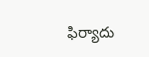ఫిర్యాదు